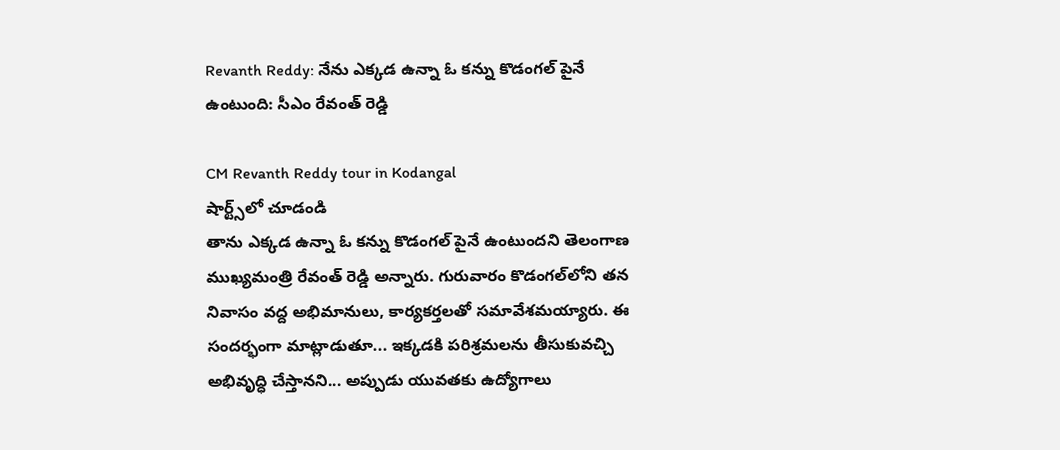Revanth Reddy: నేను ఎక్కడ ఉన్నా ఓ కన్ను కొడంగల్ పైనే ఉంటుంది: సీఎం రేవంత్ రెడ్డి

CM Revanth Reddy tour in Kodangal
షార్ట్స్‌లో చూడండి
తాను ఎక్కడ ఉన్నా ఓ కన్ను కొడంగల్ పైనే ఉంటుందని తెలంగాణ ముఖ్యమంత్రి రేవంత్ రెడ్డి అన్నారు. గురువారం కొడంగల్‌లోని తన నివాసం వద్ద అభిమానులు, కార్యకర్తలతో సమావేశమయ్యారు. ఈ సందర్భంగా మాట్లాడుతూ... ఇక్కడకి పరిశ్రమలను తీసుకువచ్చి అభివృద్ధి చేస్తానని... అప్పుడు యువతకు ఉద్యోగాలు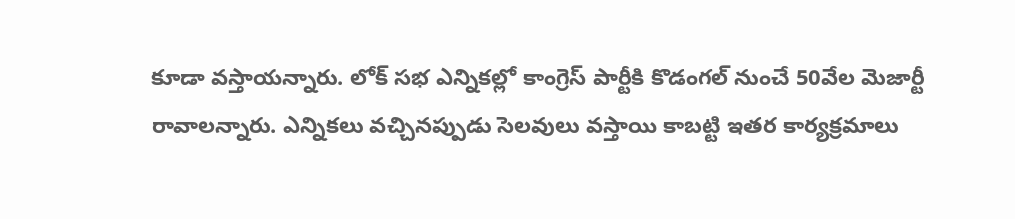కూడా వస్తాయన్నారు. లోక్ సభ ఎన్నికల్లో కాంగ్రెస్ పార్టీకి కొడంగల్ నుంచే 50వేల మెజార్టీ రావాలన్నారు. ఎన్నికలు వచ్చినప్పుడు సెలవులు వస్తాయి కాబట్టి ఇతర కార్యక్రమాలు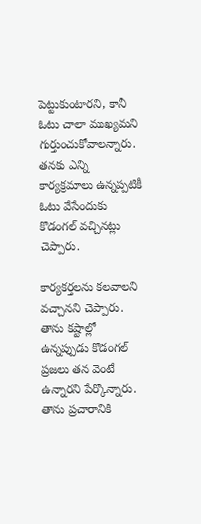పెట్టుకుంటారని, కానీ ఓటు చాలా ముఖ్యమని గుర్తుంచుకోవాలన్నారు. తనకు ఎన్ని కార్యక్రమాలు ఉన్నప్పటికీ ఓటు వేసేందుకు కొడంగల్ వచ్చినట్లు చెప్పారు.

కార్యకర్తలను కలవాలని వచ్చానని చెప్పారు. తాను కష్టాల్లో ఉన్నప్పుడు కొడంగల్ ప్రజలు తన వెంటే ఉన్నారని పేర్కొన్నారు. తాను ప్రచారానికి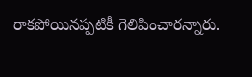రాకపోయినప్పటికీ గెలిపించారన్నారు.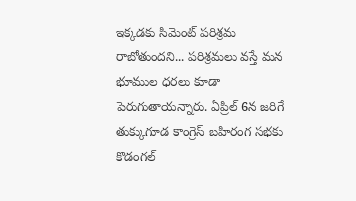ఇక్కడకు సిమెంట్ పరిశ్రమ రాబోతుందని... పరిశ్రమలు వస్తే మన భూముల ధరలు కూడా పెరుగుతాయన్నారు. ఏప్రిల్ 6న జరిగే తుక్కుగూడ కాంగ్రెస్ బహిరంగ సభకు కొడంగల్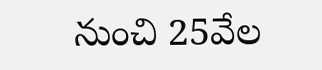నుంచి 25వేల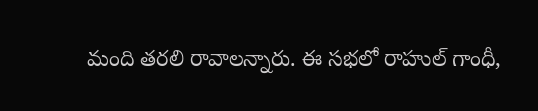మంది తరలి రావాలన్నారు. ఈ సభలో రాహుల్ గాంధీ,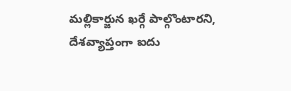మల్లికార్జున ఖర్గే పాల్గొంటారని, దేశవ్యాప్తంగా ఐదు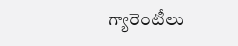గ్యారెంటీలు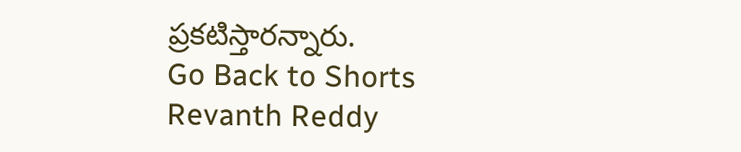ప్రకటిస్తారన్నారు.
Go Back to Shorts
Revanth Reddy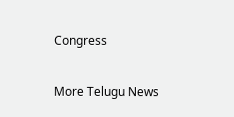Congress

More Telugu News